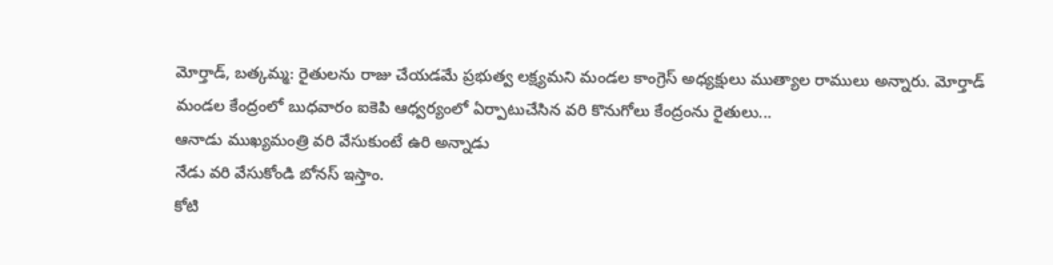మోర్తాడ్, బత్కమ్మ: రైతులను రాజు చేయడమే ప్రభుత్వ లక్ష్యమని మండల కాంగ్రెస్ అధ్యక్షులు ముత్యాల రాములు అన్నారు. మోర్తాడ్ మండల కేంద్రంలో బుధవారం ఐకెపి ఆధ్వర్యంలో ఏర్పాటుచేసిన వరి కొనుగోలు కేంద్రంను రైతులు...
ఆనాడు ముఖ్యమంత్రి వరి వేసుకుంటే ఉరి అన్నాడు
నేడు వరి వేసుకోండి బోనస్ ఇస్తాం.
కోటి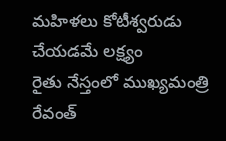మహిళలు కోటీశ్వరుడు చేయడమే లక్ష్యం
రైతు నేస్తంలో ముఖ్యమంత్రి రేవంత్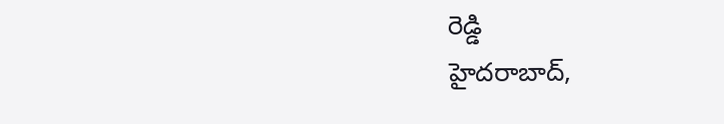రెడ్డి
హైదరాబాద్,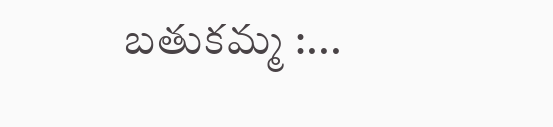బతుకమ్మ :...